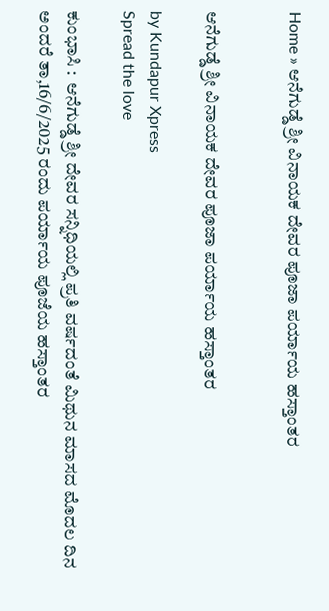Home » ಆನೆಗುಡ್ಡೆ ಶ್ರೀ ವಿನಾಯಕ ದೇವರ ಪೂಜಾ ಪರ್ಯಾಯ ಹಸ್ತಾಂತರ


ಆನೆಗುಡ್ಡೆ ಶ್ರೀ ವಿನಾಯಕ ದೇವರ ಪೂಜಾ ಪರ್ಯಾಯ ಹಸ್ತಾಂತರ

by Kundapur Xpress
Spread the love

ಕುಂಭಾಸಿ :  ಆನೆಗುಡ್ಡೆ ಶ್ರೀ ದೇವರ ಸನ್ನಿಧಿಯಲ್ಲಿ ಪ್ರತಿ ವರ್ಷದಂತೆ ಮಿಥುನ ಮಾಸದ ಮೊದಲ ದಿನ ಅಂದರೆ ತಾ,16/6/2025 ರಂದು ಪರ್ಯಾಯ ಪೂಜೆಯ ಹಸ್ತಾಂತರ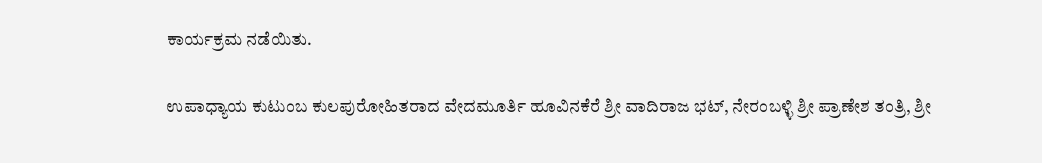ಕಾರ್ಯಕ್ರಮ ನಡೆಯಿತು.

ಉಪಾಧ್ಯಾಯ ಕುಟುಂಬ ಕುಲಪುರೋಹಿತರಾದ ವೇದಮೂರ್ತಿ ಹೂವಿನಕೆರೆ ಶ್ರೀ ವಾದಿರಾಜ ಭಟ್, ನೇರಂಬಳ್ಳಿ ಶ್ರೀ ಪ್ರಾಣೇಶ ತಂತ್ರಿ, ಶ್ರೀ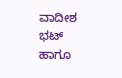ವಾದೀಶ ಭಟ್ ಹಾಗೂ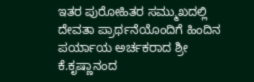ಇತರ ಪುರೋಹಿತರ ಸಮ್ಮುಖದಲ್ಲಿ ದೇವತಾ ಪ್ರಾರ್ಥನೆಯೊಂದಿಗೆ ಹಿಂದಿನ ಪರ್ಯಾಯ ಅರ್ಚಕರಾದ ಶ್ರೀ ಕೆ.ಕೃಷ್ಣಾನಂದ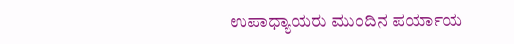ಉಪಾಧ್ಯಾಯರು ಮುಂದಿನ ಪರ್ಯಾಯ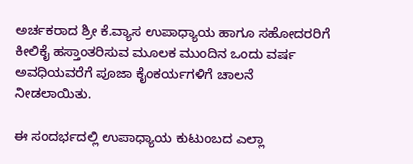ಅರ್ಚಕರಾದ ಶ್ರೀ ಕೆ.ವ್ಯಾಸ ಉಪಾಧ್ಯಾಯ ಹಾಗೂ ಸಹೋದರರಿಗೆ ಕೀಲಿಕೈ ಹಸ್ತಾಂತರಿಸುವ ಮೂಲಕ ಮುಂದಿನ ಒಂದು ವರ್ಷ ಅವಧಿಯವರೆಗೆ ಪೂಜಾ ಕೈಂಕರ್ಯಗಳಿಗೆ ಚಾಲನೆ ನೀಡಲಾಯಿತು.

ಈ ಸಂದರ್ಭದಲ್ಲಿ ಉಪಾಧ್ಯಾಯ ಕುಟುಂಬದ ಎಲ್ಲಾ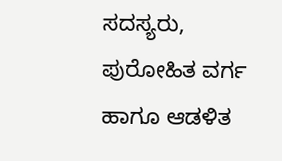ಸದಸ್ಯರು, ಪುರೋಹಿತ ವರ್ಗ ಹಾಗೂ ಆಡಳಿತ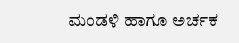ಮಂಡಳಿ ಹಾಗೂ ಅರ್ಚಕ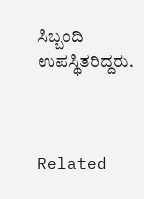ಸಿಬ್ಬಂದಿ ಉಪಸ್ಥಿತರಿದ್ದರು.



Related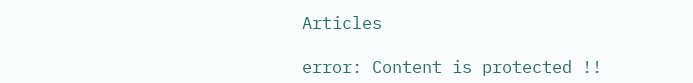Articles

error: Content is protected !!